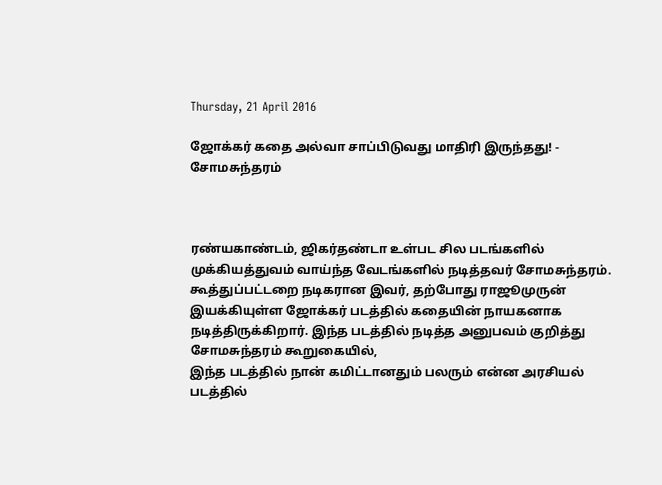Thursday, 21 April 2016

ஜோக்கர் கதை அல்வா சாப்பிடுவது மாதிரி இருந்தது! - சோமசுந்தரம்



ரண்யகாண்டம், ஜிகர்தண்டா உள்பட சில படங்களில் முக்கியத்துவம் வாய்ந்த வேடங்களில் நடித்தவர் சோமசுந்தரம். கூத்துப்பட்டறை நடிகரான இவர், தற்போது ராஜூமுருன் இயக்கியுள்ள ஜோக்கர் படத்தில் கதையின் நாயகனாக நடித்திருக்கிறார். இந்த படத்தில் நடித்த அனுபவம் குறித்து சோமசுந்தரம் கூறுகையில்,
இந்த படத்தில் நான் கமிட்டானதும் பலரும் என்ன அரசியல் படத்தில்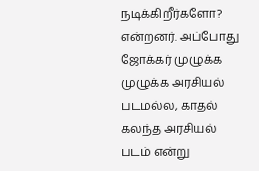நடிக்கிறீர்களோ? என்றனர். அப்போது ஜோக்கர் முழுக்க முழுக்க அரசியல் படமல்ல, காதல் கலந்த அரசியல் படம் என்று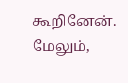கூறினேன். மேலும்,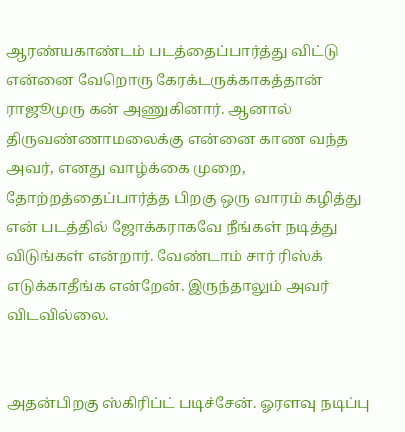ஆரண்யகாண்டம் படத்தைப்பார்த்து விட்டு என்னை வேறொரு கேரக்டருக்காகத்தான் ராஜூமுரு கன் அணுகினார். ஆனால் திருவண்ணாமலைக்கு என்னை காண வந்த அவர், எனது வாழ்க்கை முறை, தோற்றத்தைப்பார்த்த பிறகு ஒரு வாரம் கழித்து என் படத்தில் ஜோக்கராகவே நீங்கள் நடித்து விடுங்கள் என்றார். வேண்டாம் சார் ரிஸ்க் எடுக்காதீங்க என்றேன். இருந்தாலும் அவர் விடவில்லை.


அதன்பிறகு ஸ்கிரிப்ட் படிச்சேன். ஓரளவு நடிப்பு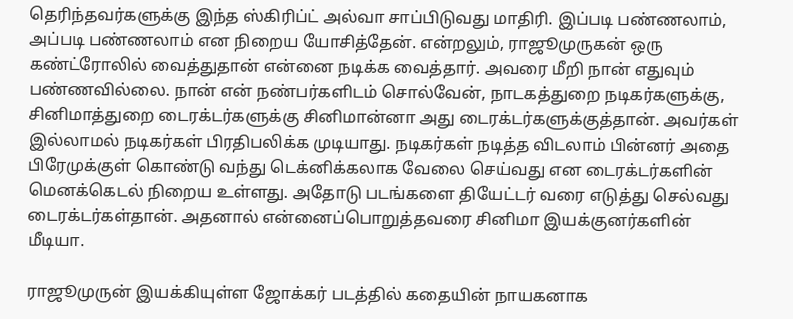தெரிந்தவர்களுக்கு இந்த ஸ்கிரிப்ட் அல்வா சாப்பிடுவது மாதிரி. இப்படி பண்ணலாம், அப்படி பண்ணலாம் என நிறைய யோசித்தேன். என்றலும், ராஜூமுருகன் ஒரு கண்ட்ரோலில் வைத்துதான் என்னை நடிக்க வைத்தார். அவரை மீறி நான் எதுவும் பண்ணவில்லை. நான் என் நண்பர்களிடம் சொல்வேன், நாடகத்துறை நடிகர்களுக்கு, சினிமாத்துறை டைரக்டர்களுக்கு சினிமான்னா அது டைரக்டர்களுக்குத்தான். அவர்கள் இல்லாமல் நடிகர்கள் பிரதிபலிக்க முடியாது. நடிகர்கள் நடித்த விடலாம் பின்னர் அதை பிரேமுக்குள் கொண்டு வந்து டெக்னிக்கலாக வேலை செய்வது என டைரக்டர்களின் மெனக்கெடல் நிறைய உள்ளது. அதோடு படங்களை தியேட்டர் வரை எடுத்து செல்வது டைரக்டர்கள்தான். அதனால் என்னைப்பொறுத்தவரை சினிமா இயக்குனர்களின் மீடியா.

ராஜூமுருன் இயக்கியுள்ள ஜோக்கர் படத்தில் கதையின் நாயகனாக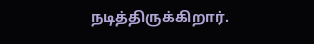நடித்திருக்கிறார்.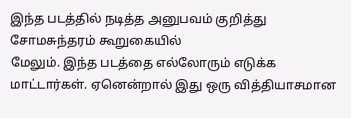இந்த படத்தில் நடித்த அனுபவம் குறித்து சோமசுந்தரம் கூறுகையில்
மேலும். இந்த படத்தை எல்லோரும் எடுக்க மாட்டார்கள். ஏனென்றால் இது ஒரு வித்தியாசமான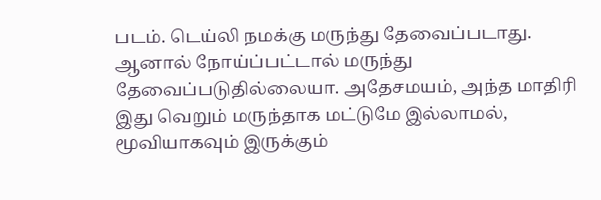படம். டெய்லி நமக்கு மருந்து தேவைப்படாது. ஆனால் நோய்ப்பட்டால் மருந்து தேவைப்படுதில்லையா. அதேசமயம், அந்த மாதிரி இது வெறும் மருந்தாக மட்டுமே இல்லாமல், மூவியாகவும் இருக்கும்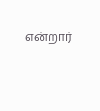என்றார்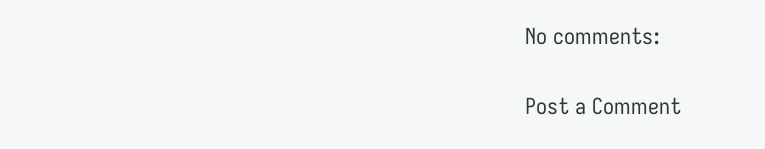No comments:

Post a Comment